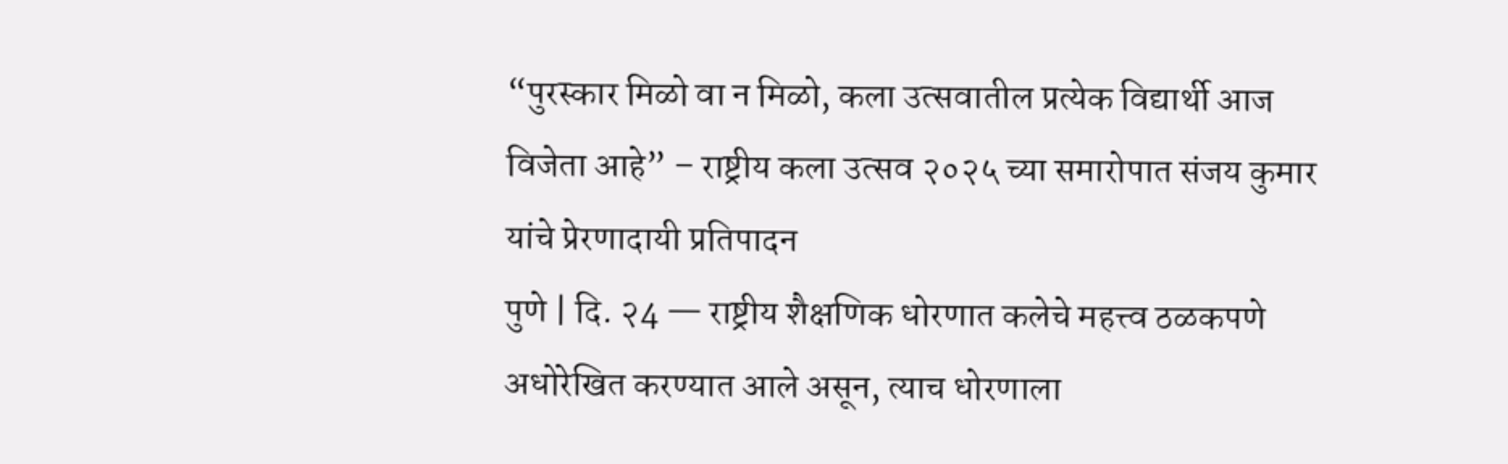“पुरस्कार मिळो वा न मिळो, कला उत्सवातील प्रत्येक विद्यार्थी आज विजेता आहे” – राष्ट्रीय कला उत्सव २०२५ च्या समारोपात संजय कुमार यांचे प्रेरणादायी प्रतिपादन
पुणे | दि. २4 — राष्ट्रीय शैक्षणिक धोरणात कलेचे महत्त्व ठळकपणे अधोरेखित करण्यात आले असून, त्याच धोरणाला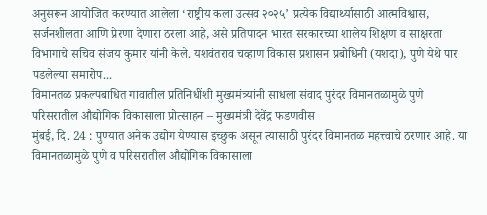अनुसरून आयोजित करण्यात आलेला ‘राष्ट्रीय कला उत्सव २०२५’ प्रत्येक विद्यार्थ्यासाठी आत्मविश्वास, सर्जनशीलता आणि प्रेरणा देणारा ठरला आहे, असे प्रतिपादन भारत सरकारच्या शालेय शिक्षण व साक्षरता विभागाचे सचिव संजय कुमार यांनी केले. यशवंतराव चव्हाण विकास प्रशासन प्रबोधिनी (यशदा), पुणे येथे पार पडलेल्या समारोप...
विमानतळ प्रकल्पबाधित गावातील प्रतिनिधींशी मुख्यमंत्र्यांनी साधला संवाद पुरंदर विमानतळामुळे पुणे परिसरातील औद्योगिक विकासाला प्रोत्साहन – मुख्यमंत्री देवेंद्र फडणवीस
मुंबई, दि. 24 : पुण्यात अनेक उद्योग येण्यास इच्छुक असून त्यासाठी पुरंदर विमानतळ महत्त्वाचे ठरणार आहे. या विमानतळामुळे पुणे व परिसरातील औद्योगिक विकासाला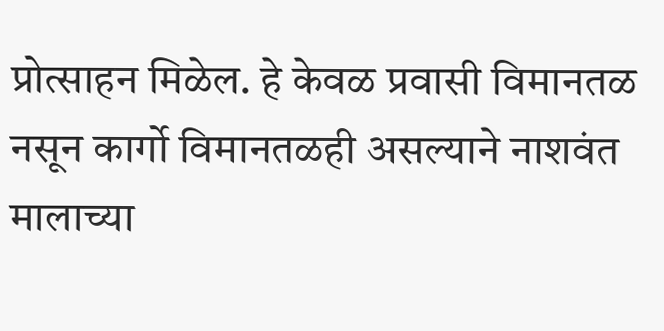प्रोत्साहन मिळेल. हे केवळ प्रवासी विमानतळ नसून कार्गो विमानतळही असल्याने नाशवंत मालाच्या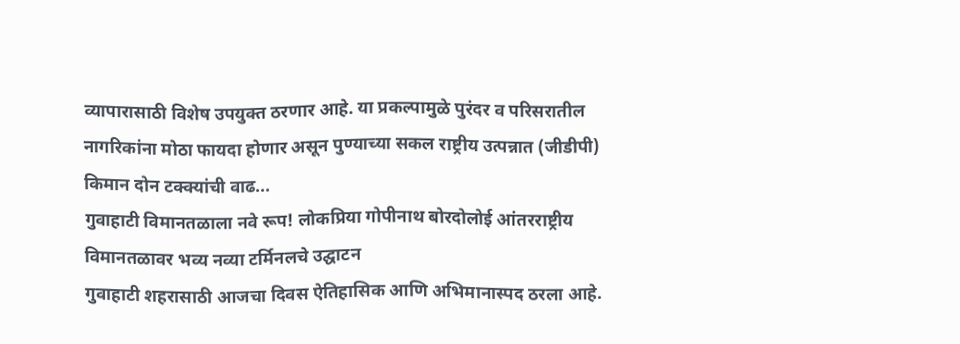व्यापारासाठी विशेष उपयुक्त ठरणार आहे. या प्रकल्पामुळे पुरंदर व परिसरातील नागरिकांना मोठा फायदा होणार असून पुण्याच्या सकल राष्ट्रीय उत्पन्नात (जीडीपी) किमान दोन टक्क्यांची वाढ...
गुवाहाटी विमानतळाला नवे रूप! लोकप्रिया गोपीनाथ बोरदोलोई आंतरराष्ट्रीय विमानतळावर भव्य नव्या टर्मिनलचे उद्घाटन
गुवाहाटी शहरासाठी आजचा दिवस ऐतिहासिक आणि अभिमानास्पद ठरला आहे.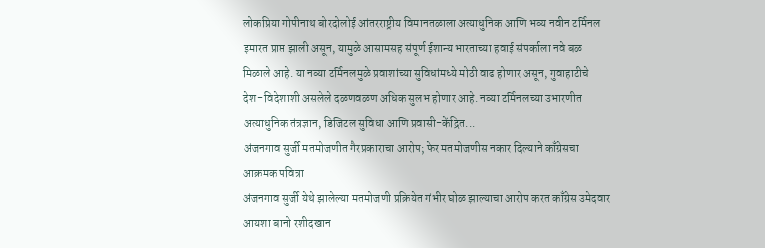लोकप्रिया गोपीनाथ बोरदोलोई आंतरराष्ट्रीय विमानतळाला अत्याधुनिक आणि भव्य नवीन टर्मिनल इमारत प्राप्त झाली असून, यामुळे आसामसह संपूर्ण ईशान्य भारताच्या हवाई संपर्काला नवे बळ मिळाले आहे. या नव्या टर्मिनलमुळे प्रवाशांच्या सुविधांमध्ये मोठी वाढ होणार असून, गुवाहाटीचे देश-विदेशाशी असलेले दळणवळण अधिक सुलभ होणार आहे. नव्या टर्मिनलच्या उभारणीत अत्याधुनिक तंत्रज्ञान, डिजिटल सुविधा आणि प्रवासी-केंद्रित...
अंजनगाव सुर्जी मतमोजणीत गैरप्रकाराचा आरोप; फेर मतमोजणीस नकार दिल्याने काँग्रेसचा आक्रमक पवित्रा
अंजनगाव सुर्जी येथे झालेल्या मतमोजणी प्रक्रियेत गंभीर घोळ झाल्याचा आरोप करत काँग्रेस उमेदवार आयशा बानो रशीदखान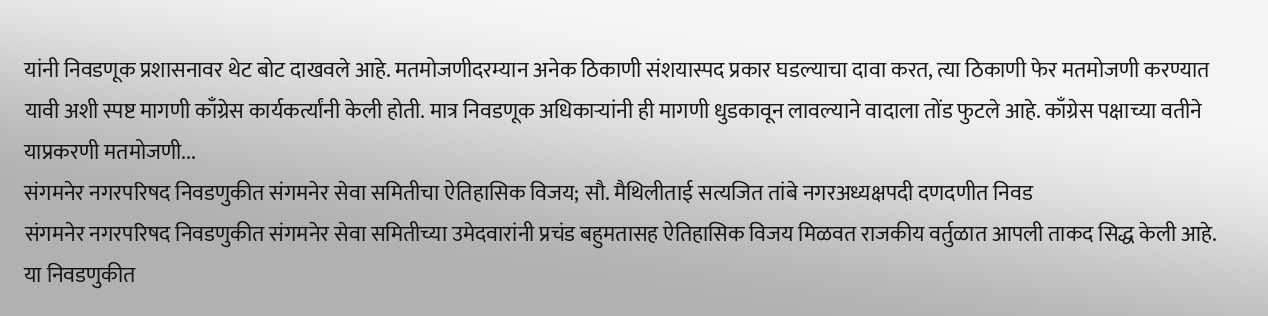यांनी निवडणूक प्रशासनावर थेट बोट दाखवले आहे. मतमोजणीदरम्यान अनेक ठिकाणी संशयास्पद प्रकार घडल्याचा दावा करत, त्या ठिकाणी फेर मतमोजणी करण्यात यावी अशी स्पष्ट मागणी काँग्रेस कार्यकर्त्यांनी केली होती. मात्र निवडणूक अधिकाऱ्यांनी ही मागणी धुडकावून लावल्याने वादाला तोंड फुटले आहे. काँग्रेस पक्षाच्या वतीने याप्रकरणी मतमोजणी...
संगमनेर नगरपरिषद निवडणुकीत संगमनेर सेवा समितीचा ऐतिहासिक विजय; सौ. मैथिलीताई सत्यजित तांबे नगरअध्यक्षपदी दणदणीत निवड
संगमनेर नगरपरिषद निवडणुकीत संगमनेर सेवा समितीच्या उमेदवारांनी प्रचंड बहुमतासह ऐतिहासिक विजय मिळवत राजकीय वर्तुळात आपली ताकद सिद्ध केली आहे. या निवडणुकीत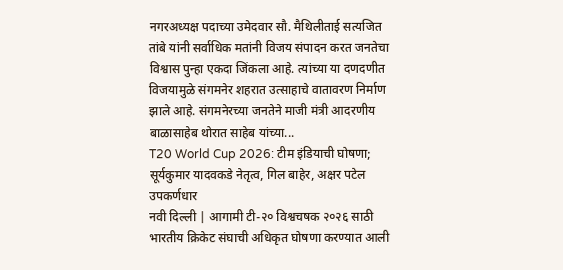नगरअध्यक्ष पदाच्या उमेदवार सौ. मैथिलीताई सत्यजित तांबे यांनी सर्वाधिक मतांनी विजय संपादन करत जनतेचा विश्वास पुन्हा एकदा जिंकला आहे. त्यांच्या या दणदणीत विजयामुळे संगमनेर शहरात उत्साहाचे वातावरण निर्माण झाले आहे. संगमनेरच्या जनतेने माजी मंत्री आदरणीय बाळासाहेब थोरात साहेब यांच्या...
T20 World Cup 2026: टीम इंडियाची घोषणा; सूर्यकुमार यादवकडे नेतृत्व, गिल बाहेर, अक्षर पटेल उपकर्णधार
नवी दिल्ली | आगामी टी-२० विश्वचषक २०२६ साठी भारतीय क्रिकेट संघाची अधिकृत घोषणा करण्यात आली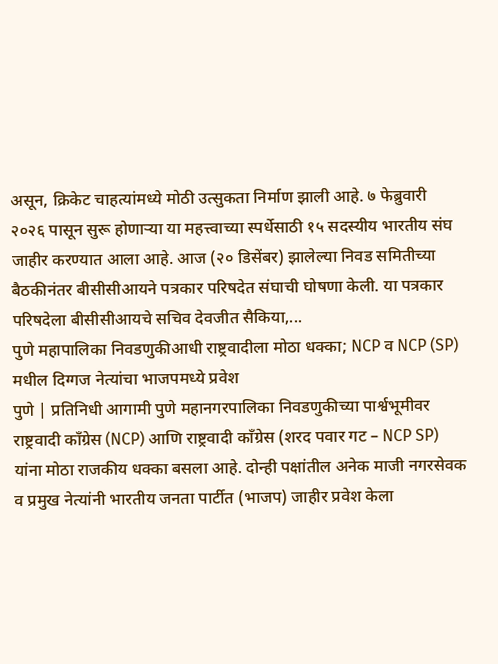असून, क्रिकेट चाहत्यांमध्ये मोठी उत्सुकता निर्माण झाली आहे. ७ फेब्रुवारी २०२६ पासून सुरू होणाऱ्या या महत्त्वाच्या स्पर्धेसाठी १५ सदस्यीय भारतीय संघ जाहीर करण्यात आला आहे. आज (२० डिसेंबर) झालेल्या निवड समितीच्या बैठकीनंतर बीसीसीआयने पत्रकार परिषदेत संघाची घोषणा केली. या पत्रकार परिषदेला बीसीसीआयचे सचिव देवजीत सैकिया,...
पुणे महापालिका निवडणुकीआधी राष्ट्रवादीला मोठा धक्का; NCP व NCP (SP) मधील दिग्गज नेत्यांचा भाजपमध्ये प्रवेश
पुणे | प्रतिनिधी आगामी पुणे महानगरपालिका निवडणुकीच्या पार्श्वभूमीवर राष्ट्रवादी काँग्रेस (NCP) आणि राष्ट्रवादी काँग्रेस (शरद पवार गट – NCP SP) यांना मोठा राजकीय धक्का बसला आहे. दोन्ही पक्षांतील अनेक माजी नगरसेवक व प्रमुख नेत्यांनी भारतीय जनता पार्टीत (भाजप) जाहीर प्रवेश केला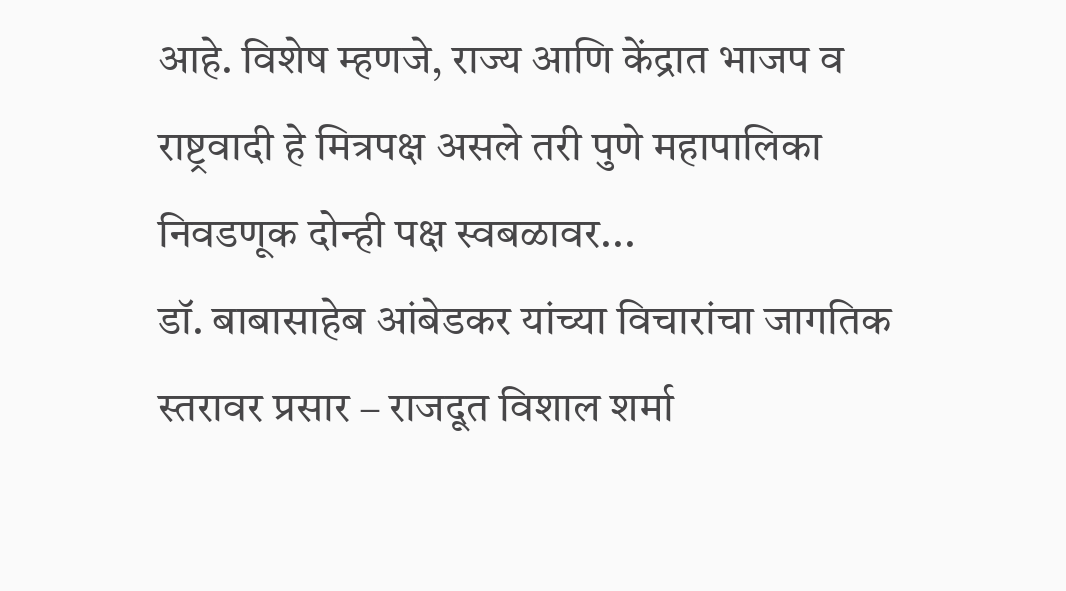आहे. विशेष म्हणजे, राज्य आणि केंद्रात भाजप व राष्ट्रवादी हे मित्रपक्ष असले तरी पुणे महापालिका निवडणूक दोन्ही पक्ष स्वबळावर...
डॉ. बाबासाहेब आंबेडकर यांच्या विचारांचा जागतिक स्तरावर प्रसार – राजदूत विशाल शर्मा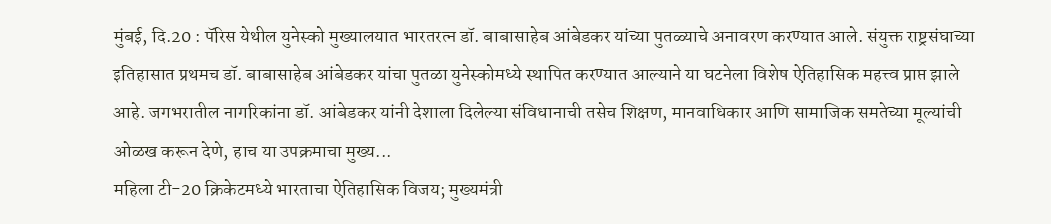मुंबई, दि.20 : पॅरिस येथील युनेस्को मुख्यालयात भारतरत्न डॉ. बाबासाहेब आंबेडकर यांच्या पुतळ्याचे अनावरण करण्यात आले. संयुक्त राष्ट्रसंघाच्या इतिहासात प्रथमच डॉ. बाबासाहेब आंबेडकर यांचा पुतळा युनेस्कोमध्ये स्थापित करण्यात आल्याने या घटनेला विशेष ऐतिहासिक महत्त्व प्राप्त झाले आहे. जगभरातील नागरिकांना डॉ. आंबेडकर यांनी देशाला दिलेल्या संविधानाची तसेच शिक्षण, मानवाधिकार आणि सामाजिक समतेच्या मूल्यांची ओळख करून देणे, हाच या उपक्रमाचा मुख्य...
महिला टी-20 क्रिकेटमध्ये भारताचा ऐतिहासिक विजय; मुख्यमंत्री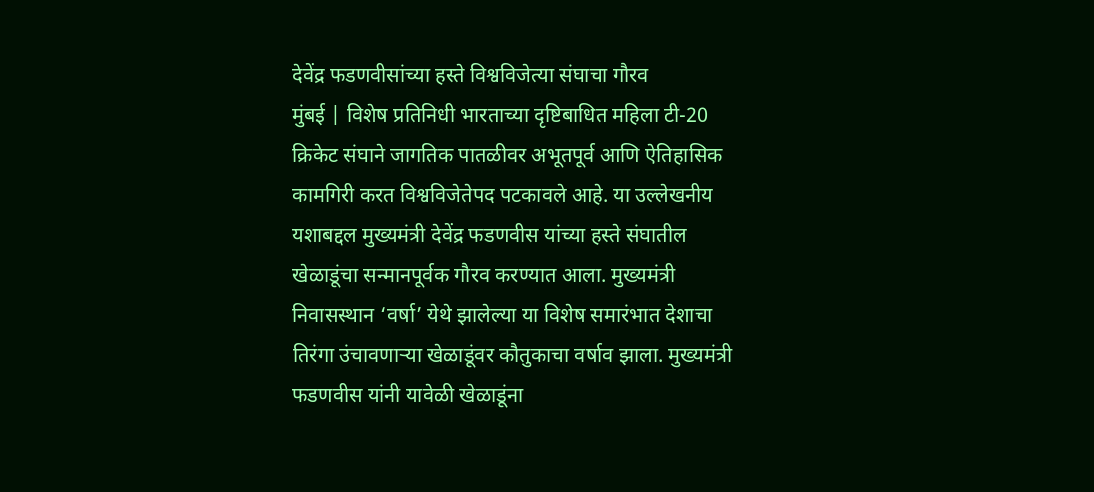देवेंद्र फडणवीसांच्या हस्ते विश्वविजेत्या संघाचा गौरव
मुंबई | विशेष प्रतिनिधी भारताच्या दृष्टिबाधित महिला टी-20 क्रिकेट संघाने जागतिक पातळीवर अभूतपूर्व आणि ऐतिहासिक कामगिरी करत विश्वविजेतेपद पटकावले आहे. या उल्लेखनीय यशाबद्दल मुख्यमंत्री देवेंद्र फडणवीस यांच्या हस्ते संघातील खेळाडूंचा सन्मानपूर्वक गौरव करण्यात आला. मुख्यमंत्री निवासस्थान ‘वर्षा’ येथे झालेल्या या विशेष समारंभात देशाचा तिरंगा उंचावणाऱ्या खेळाडूंवर कौतुकाचा वर्षाव झाला. मुख्यमंत्री फडणवीस यांनी यावेळी खेळाडूंना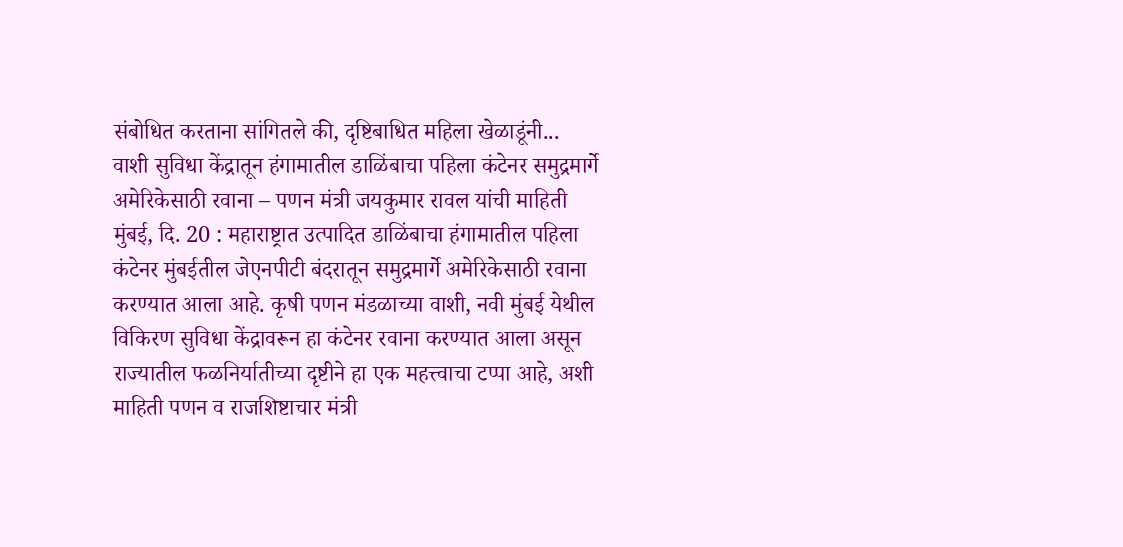संबोधित करताना सांगितले की, दृष्टिबाधित महिला खेळाडूंनी...
वाशी सुविधा केंद्रातून हंगामातील डाळिंबाचा पहिला कंटेनर समुद्रमार्गे अमेरिकेसाठी रवाना – पणन मंत्री जयकुमार रावल यांची माहिती
मुंबई, दि. 20 : महाराष्ट्रात उत्पादित डाळिंबाचा हंगामातील पहिला कंटेनर मुंबईतील जेएनपीटी बंदरातून समुद्रमार्गे अमेरिकेसाठी रवाना करण्यात आला आहे. कृषी पणन मंडळाच्या वाशी, नवी मुंबई येथील विकिरण सुविधा केंद्रावरून हा कंटेनर रवाना करण्यात आला असून राज्यातील फळनिर्यातीच्या दृष्टीने हा एक महत्त्वाचा टप्पा आहे, अशी माहिती पणन व राजशिष्टाचार मंत्री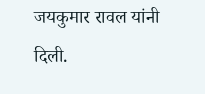जयकुमार रावल यांनी दिली.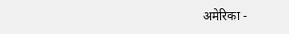अमेरिका -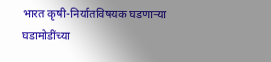भारत कृषी-निर्यातविषयक घडणाऱ्या घडामोडींच्या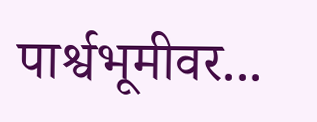पार्श्वभूमीवर...